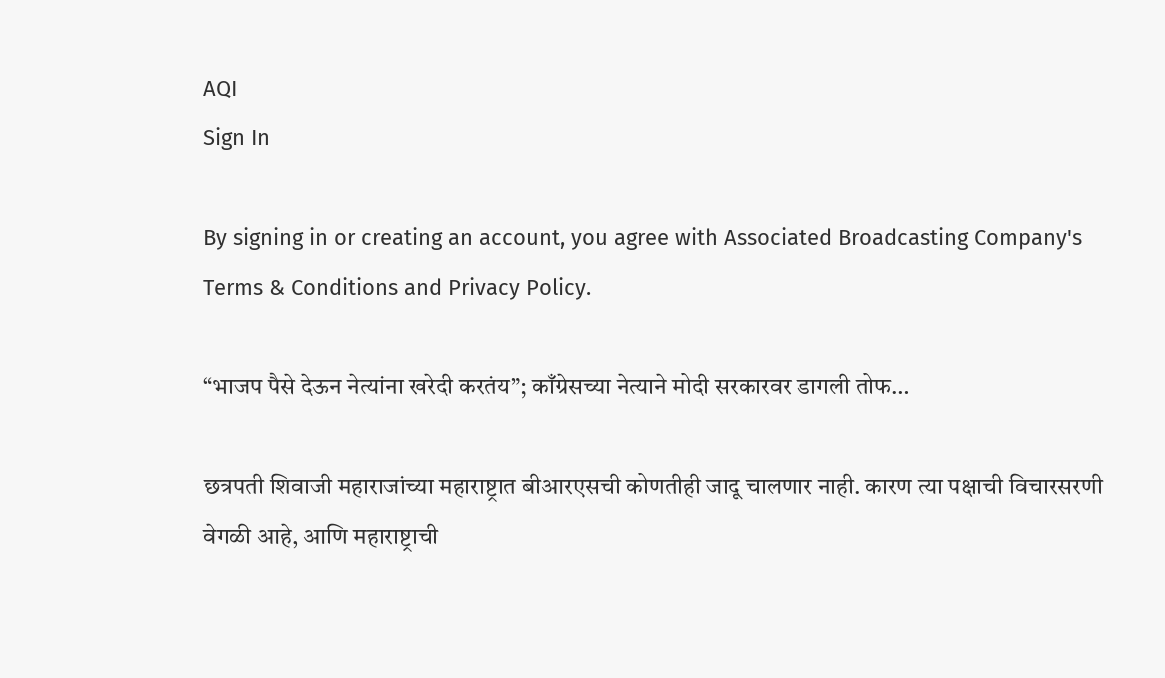AQI
Sign In

By signing in or creating an account, you agree with Associated Broadcasting Company's Terms & Conditions and Privacy Policy.

“भाजप पैसे देऊन नेत्यांना खरेदी करतंय”; काँग्रेसच्या नेत्याने मोदी सरकारवर डागली तोफ…

छत्रपती शिवाजी महाराजांच्या महाराष्ट्रात बीआरएसची कोणतीही जादू चालणार नाही. कारण त्या पक्षाची विचारसरणी वेगळी आहे, आणि महाराष्ट्राची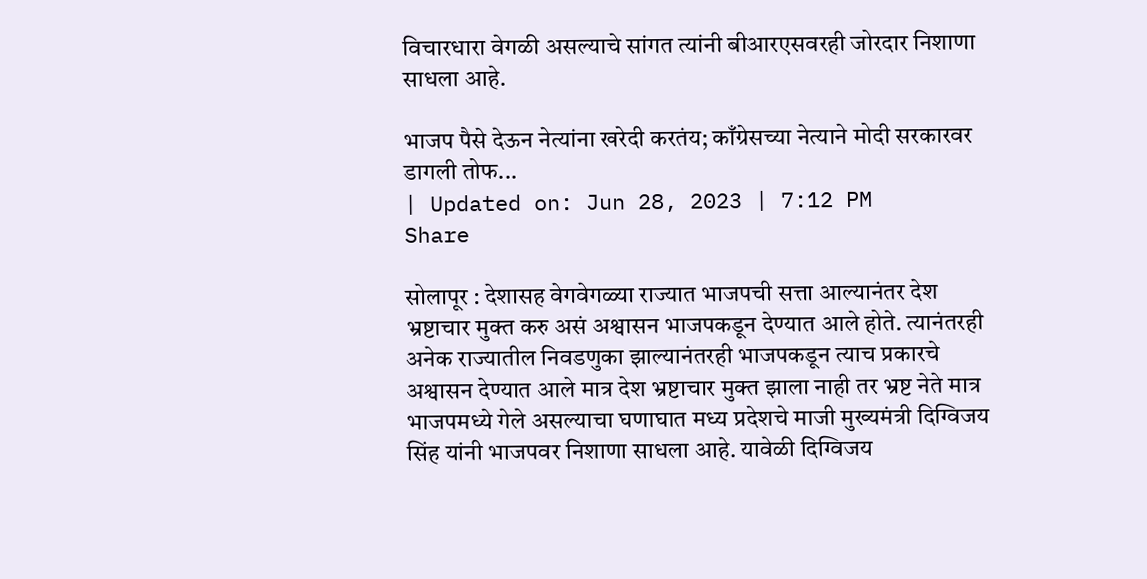विचारधारा वेगळी असल्याचे सांगत त्यांनी बीआरएसवरही जोरदार निशाणा साधला आहे.

भाजप पैसे देऊन नेत्यांना खरेदी करतंय; काँग्रेसच्या नेत्याने मोदी सरकारवर डागली तोफ...
| Updated on: Jun 28, 2023 | 7:12 PM
Share

सोलापूर : देशासह वेगवेगळ्या राज्यात भाजपची सत्ता आल्यानंतर देश भ्रष्टाचार मुक्त करु असं अश्वासन भाजपकडून देण्यात आले होते. त्यानंतरही अनेक राज्यातील निवडणुका झाल्यानंतरही भाजपकडून त्याच प्रकारचे अश्वासन देण्यात आले मात्र देश भ्रष्टाचार मुक्त झाला नाही तर भ्रष्ट नेते मात्र भाजपमध्ये गेले असल्याचा घणाघात मध्य प्रदेशचे माजी मुख्यमंत्री दिग्विजय सिंह यांनी भाजपवर निशाणा साधला आहे. यावेळी दिग्विजय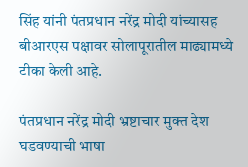सिंह यांनी पंतप्रधान नरेंद्र मोदी यांच्यासह बीआरएस पक्षावर सोलापूरातील माढ्यामध्ये टीका केली आहे.

पंतप्रधान नरेंद्र मोदी भ्रष्टाचार मुक्त देश घडवण्याची भाषा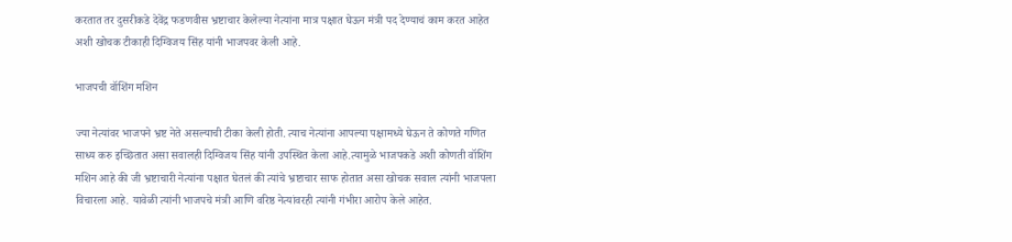करतात तर दुसरीकडे देवेंद्र फडणवीस भ्रष्टाचार केलेल्या नेत्यांना मात्र पक्षात घेऊन मंत्री पद देण्याचं काम करत आहेत अशी खोचक टीकाही दिग्विजय सिंह यांनी भाजपवर केली आहे.

भाजपची वॉशिंग मशिन

ज्या नेत्यांवर भाजपने भ्रष्ट नेते असल्याची टीका केली होती. त्याच नेत्यांना आपल्या पक्षामध्ये घेऊन ते कोणते गणित साध्य करु इच्छितात असा सवालही दिग्विजय सिंह यांनी उपस्थित केला आहे.त्यामुळे भाजपकडे अशी कोणती वॉशिंग मशिन आहे की जी भ्रष्टाचारी नेत्यांना पक्षात घेतलं की त्यांचे भ्रष्टाचार साफ होतात असा खोचक सवाल त्यांनी भाजपला विचारला आहे. यावेळी त्यांनी भाजपचे मंत्री आणि वरिष्ठ नेत्यांवरही त्यांनी गंभीरा आरोप केले आहेत.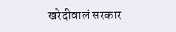खरेदीवालं सरकार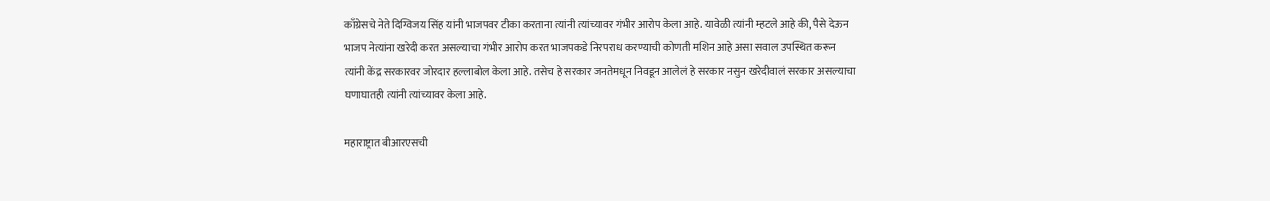काँग्रेसचे नेते दिग्विजय सिंह यांनी भाजपवर टीका करताना त्यांनी त्यांच्यावर गंभीर आरोप केला आहे. यावेळी त्यांनी म्हटले आहे की, पैसे देऊन भाजप नेत्यांना खरेदी करत असल्याचा गंभीर आरोप करत भाजपकडे निरपराध करण्याची कोणती मशिन आहे असा सवाल उपस्थित करून त्यांनी केंद्र सरकारवर जोरदार हल्लाबोल केला आहे. तसेच हे सरकार जनतेमधून निवडून आलेलं हे सरकार नसुन खरेदीवालं सरकार असल्याचा घणाघातही त्यांनी त्यांच्यावर केला आहे.

महाराष्ट्रात बीआरएसची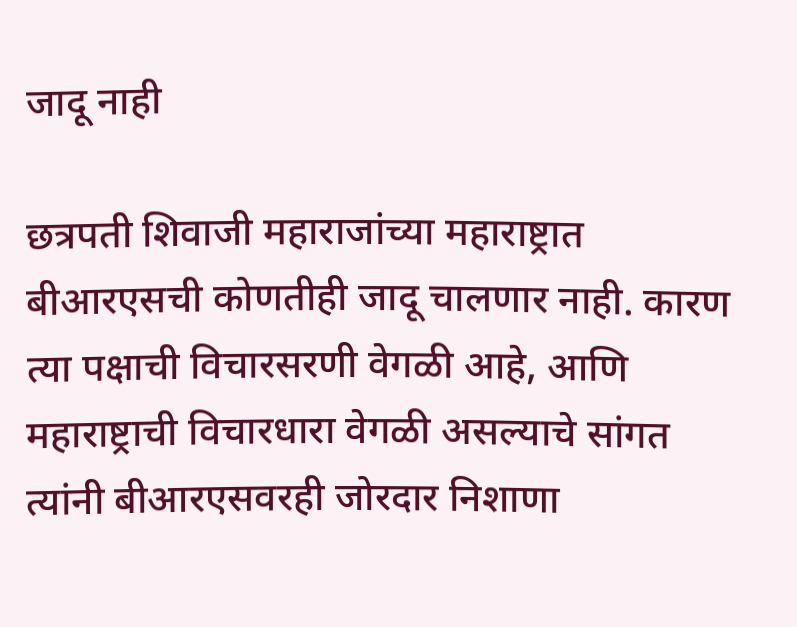जादू नाही

छत्रपती शिवाजी महाराजांच्या महाराष्ट्रात बीआरएसची कोणतीही जादू चालणार नाही. कारण त्या पक्षाची विचारसरणी वेगळी आहे, आणि महाराष्ट्राची विचारधारा वेगळी असल्याचे सांगत त्यांनी बीआरएसवरही जोरदार निशाणा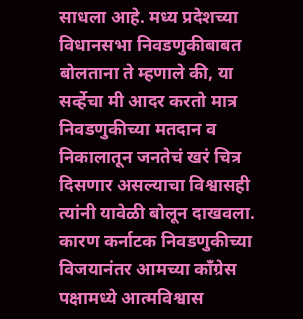साधला आहे. मध्य प्रदेशच्या विधानसभा निवडणुकीबाबत बोलताना ते म्हणाले की, या सर्व्हेचा मी आदर करतो मात्र निवडणुकीच्या मतदान व निकालातून जनतेचं खरं चित्र दिसणार असल्याचा विश्वासही त्यांनी यावेळी बोलून दाखवला. कारण कर्नाटक निवडणुकीच्या विजयानंतर आमच्या काँग्रेस पक्षामध्ये आत्मविश्वास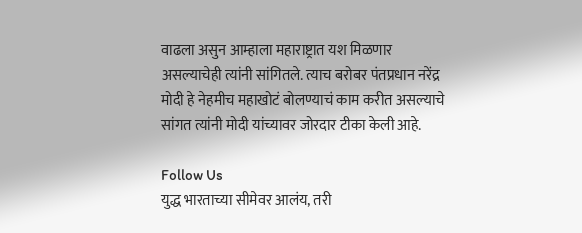वाढला असुन आम्हाला महाराष्ट्रात यश मिळणार असल्याचेही त्यांनी सांगितले. त्याच बरोबर पंतप्रधान नरेंद्र मोदी हे नेहमीच महाखोटं बोलण्याचं काम करीत असल्याचे सांगत त्यांनी मोदी यांच्यावर जोरदार टीका केली आहे.

Follow Us
युद्ध भारताच्या सीमेवर आलंय, तरी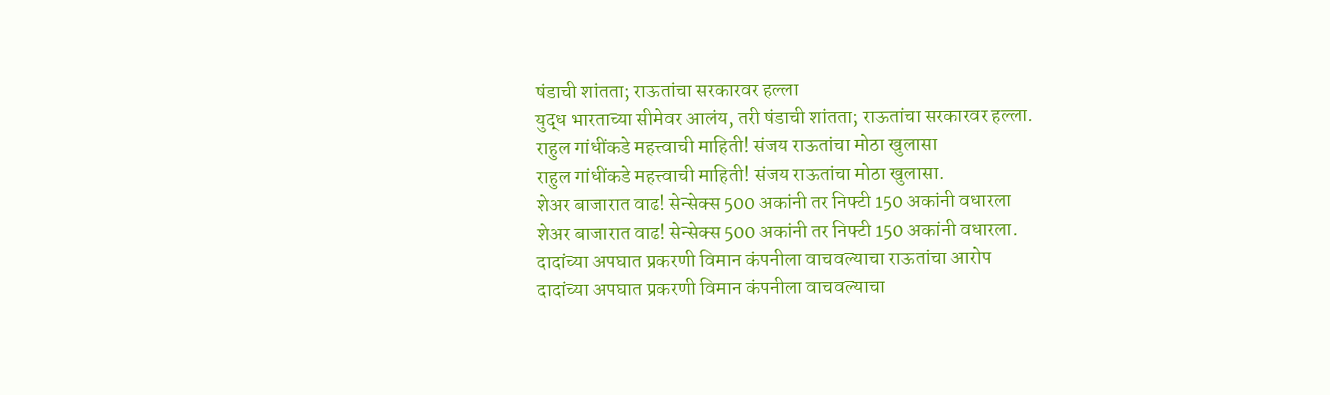षंडाची शांतता; राऊतांचा सरकारवर हल्ला
युद्ध भारताच्या सीमेवर आलंय, तरी षंडाची शांतता; राऊतांचा सरकारवर हल्ला.
राहुल गांधींकडे महत्त्वाची माहिती! संजय राऊतांचा मोठा खुलासा
राहुल गांधींकडे महत्त्वाची माहिती! संजय राऊतांचा मोठा खुलासा.
शेअर बाजारात वाढ! सेन्सेक्स 500 अकांनी तर निफ्टी 150 अकांनी वधारला
शेअर बाजारात वाढ! सेन्सेक्स 500 अकांनी तर निफ्टी 150 अकांनी वधारला.
दादांच्या अपघात प्रकरणी विमान कंपनीला वाचवल्याचा राऊतांचा आरोप
दादांच्या अपघात प्रकरणी विमान कंपनीला वाचवल्याचा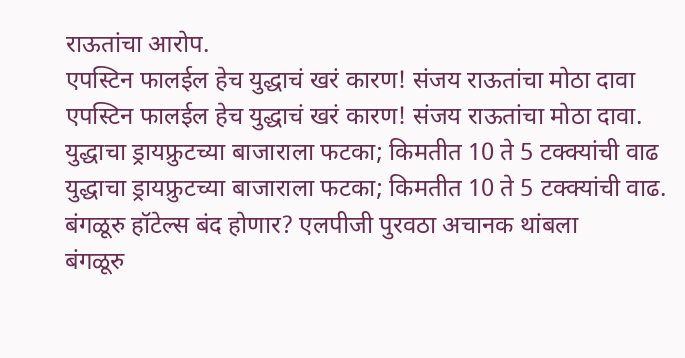राऊतांचा आरोप.
एपस्टिन फालईल हेच युद्धाचं खरं कारण! संजय राऊतांचा मोठा दावा
एपस्टिन फालईल हेच युद्धाचं खरं कारण! संजय राऊतांचा मोठा दावा.
युद्धाचा ड्रायफ्रुटच्या बाजाराला फटका; किमतीत 10 ते 5 टक्क्यांची वाढ
युद्धाचा ड्रायफ्रुटच्या बाजाराला फटका; किमतीत 10 ते 5 टक्क्यांची वाढ.
बंगळूरु हॉटेल्स बंद होणार? एलपीजी पुरवठा अचानक थांबला
बंगळूरु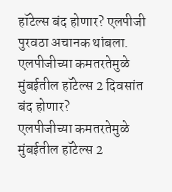हॉटेल्स बंद होणार? एलपीजी पुरवठा अचानक थांबला.
एलपीजीच्या कमतरतेमुळे मुंबईतील हॉटेल्स 2 दिवसांत बंद होणार?
एलपीजीच्या कमतरतेमुळे मुंबईतील हॉटेल्स 2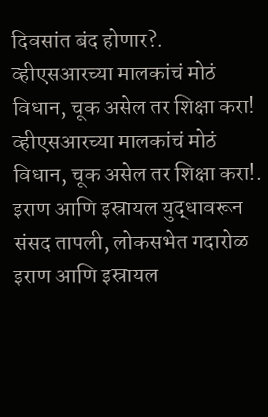दिवसांत बंद होणार?.
व्हीएसआरच्या मालकांचं मोठं विधान, चूक असेल तर शिक्षा करा!
व्हीएसआरच्या मालकांचं मोठं विधान, चूक असेल तर शिक्षा करा!.
इराण आणि इस्रायल युद्धावरून संसद तापली, लोकसभेत गदारोळ
इराण आणि इस्रायल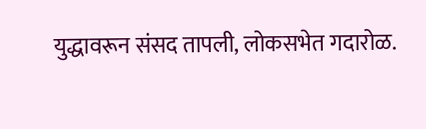युद्धावरून संसद तापली, लोकसभेत गदारोळ.